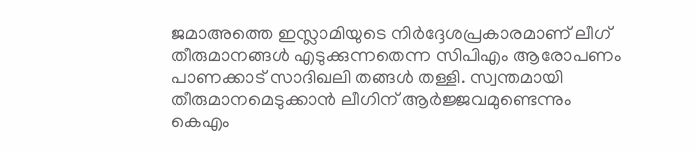ജമാഅത്തെ ഇസ്ലാമിയുടെ നിർദ്ദേശപ്രകാരമാണ് ലീഗ് തീരുമാനങ്ങൾ എടുക്കുന്നതെന്ന സിപിഎം ആരോപണം പാണക്കാട് സാദിഖലി തങ്ങൾ തള്ളി. സ്വന്തമായി തീരുമാനമെടുക്കാൻ ലീഗിന് ആർജ്ജവമുണ്ടെന്നും കെഎം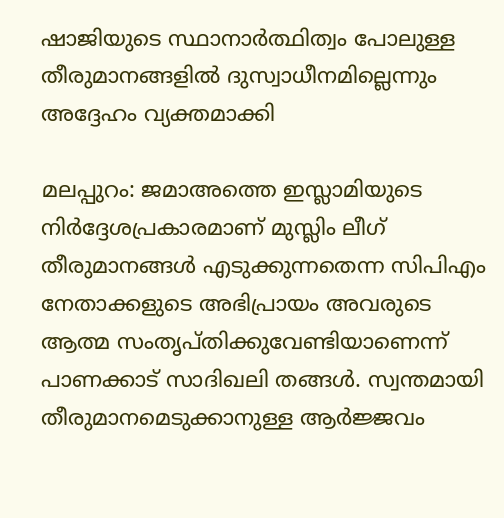ഷാജിയുടെ സ്ഥാനാർത്ഥിത്വം പോലുള്ള തീരുമാനങ്ങളിൽ ദുസ്വാധീനമില്ലെന്നും അദ്ദേഹം വ്യക്തമാക്കി

മലപ്പുറം: ജമാഅത്തെ ഇസ്ലാമിയുടെ നിർദ്ദേശപ്രകാരമാണ് മുസ്ലിം ലീഗ് തീരുമാനങ്ങൾ എടുക്കുന്നതെന്ന സിപിഎം നേതാക്കളുടെ അഭിപ്രായം അവരുടെ ആത്മ സംതൃപ്തിക്കുവേണ്ടിയാണെന്ന് പാണക്കാട് സാദിഖലി തങ്ങൾ. സ്വന്തമായി തീരുമാനമെടുക്കാനുള്ള ആർജ്ജവം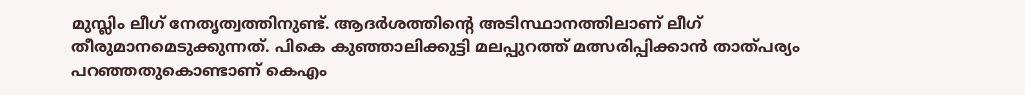മുസ്ലിം ലീഗ് നേതൃത്വത്തിനുണ്ട്. ആദർശത്തിന്റെ അടിസ്ഥാനത്തിലാണ് ലീഗ് തീരുമാനമെടുക്കുന്നത്. പികെ കുഞ്ഞാലിക്കുട്ടി മലപ്പുറത്ത് മത്സരിപ്പിക്കാൻ താത്പര്യം പറഞ്ഞതുകൊണ്ടാണ് കെഎം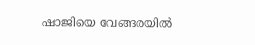ഷാജിയെ വേങ്ങരയിൽ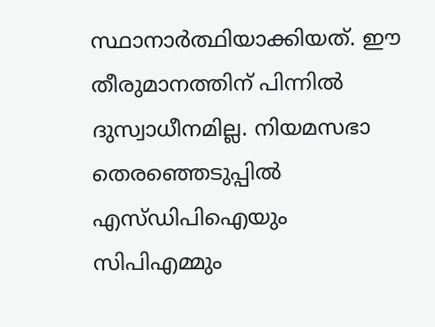സ്ഥാനാർത്ഥിയാക്കിയത്. ഈ തീരുമാനത്തിന് പിന്നിൽ ദുസ്വാധീനമില്ല. നിയമസഭാ തെരഞ്ഞെടുപ്പിൽ എസ്ഡിപിഐയും സിപിഎമ്മും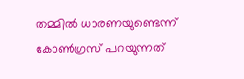തമ്മിൽ ധാരണയുണ്ടെന്ന് കോൺഗ്രസ് പറയുന്നത്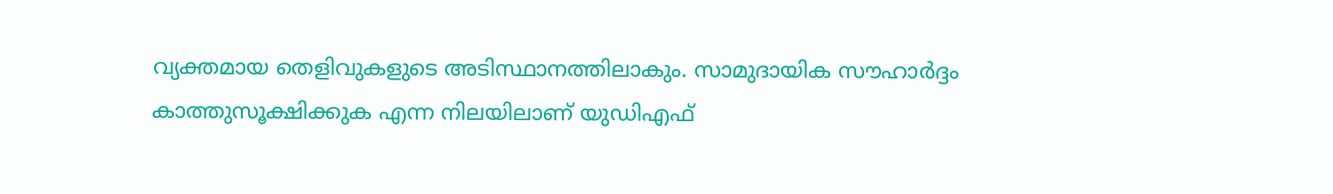വ്യക്തമായ തെളിവുകളുടെ അടിസ്ഥാനത്തിലാകും. സാമുദായിക സൗഹാർദ്ദം കാത്തുസൂക്ഷിക്കുക എന്ന നിലയിലാണ് യുഡിഎഫ്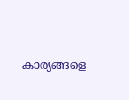കാര്യങ്ങളെ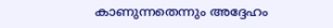കാണുന്നതെന്നും അദ്ദേഹം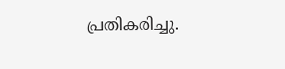പ്രതികരിച്ചു.